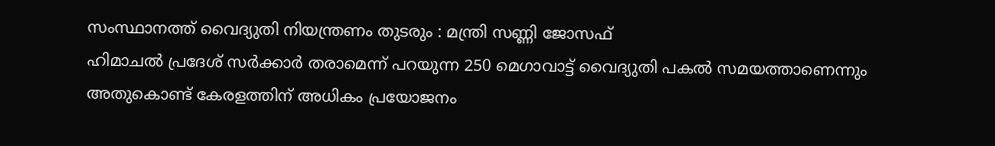സംസ്ഥാനത്ത് വൈദ്യുതി നിയന്ത്രണം തുടരും : മന്ത്രി സണ്ണി ജോസഫ്
ഹിമാചൽ പ്രദേശ് സർക്കാർ തരാമെന്ന് പറയുന്ന 250 മെഗാവാട്ട് വൈദ്യുതി പകൽ സമയത്താണെന്നും അതുകൊണ്ട് കേരളത്തിന് അധികം പ്രയോജനം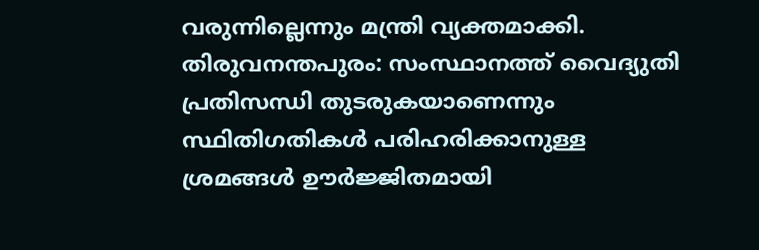വരുന്നില്ലെന്നും മന്ത്രി വ്യക്തമാക്കി.
തിരുവനന്തപുരം: സംസ്ഥാനത്ത് വൈദ്യുതി പ്രതിസന്ധി തുടരുകയാണെന്നും സ്ഥിതിഗതികൾ പരിഹരിക്കാനുള്ള ശ്രമങ്ങൾ ഊർജ്ജിതമായി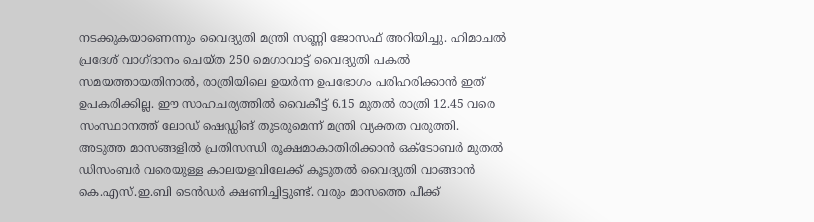നടക്കുകയാണെന്നും വൈദ്യുതി മന്ത്രി സണ്ണി ജോസഫ് അറിയിച്ചു. ഹിമാചൽ പ്രദേശ് വാഗ്ദാനം ചെയ്ത 250 മെഗാവാട്ട് വൈദ്യുതി പകൽ സമയത്തായതിനാൽ, രാത്രിയിലെ ഉയർന്ന ഉപഭോഗം പരിഹരിക്കാൻ ഇത് ഉപകരിക്കില്ല. ഈ സാഹചര്യത്തിൽ വൈകീട്ട് 6.15 മുതൽ രാത്രി 12.45 വരെ സംസ്ഥാനത്ത് ലോഡ് ഷെഡ്ഡിങ് തുടരുമെന്ന് മന്ത്രി വ്യക്തത വരുത്തി.
അടുത്ത മാസങ്ങളിൽ പ്രതിസന്ധി രൂക്ഷമാകാതിരിക്കാൻ ഒക്ടോബർ മുതൽ ഡിസംബർ വരെയുള്ള കാലയളവിലേക്ക് കൂടുതൽ വൈദ്യുതി വാങ്ങാൻ കെ.എസ്.ഇ.ബി ടെൻഡർ ക്ഷണിച്ചിട്ടുണ്ട്. വരും മാസത്തെ പീക്ക്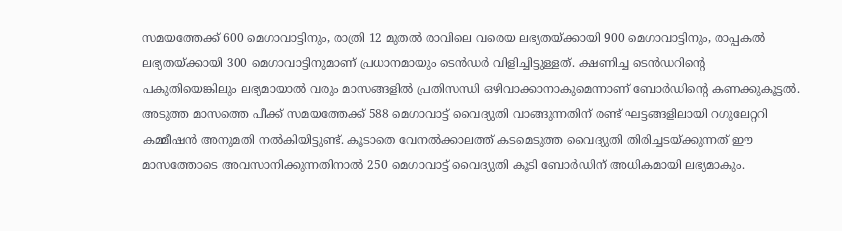സമയത്തേക്ക് 600 മെഗാവാട്ടിനും, രാത്രി 12 മുതൽ രാവിലെ വരെയ ലഭ്യതയ്ക്കായി 900 മെഗാവാട്ടിനും, രാപ്പകൽ ലഭ്യതയ്ക്കായി 300 മെഗാവാട്ടിനുമാണ് പ്രധാനമായും ടെൻഡർ വിളിച്ചിട്ടുള്ളത്. ക്ഷണിച്ച ടെൻഡറിന്റെ പകുതിയെങ്കിലും ലഭ്യമായാൽ വരും മാസങ്ങളിൽ പ്രതിസന്ധി ഒഴിവാക്കാനാകുമെന്നാണ് ബോർഡിന്റെ കണക്കുകൂട്ടൽ.
അടുത്ത മാസത്തെ പീക്ക് സമയത്തേക്ക് 588 മെഗാവാട്ട് വൈദ്യുതി വാങ്ങുന്നതിന് രണ്ട് ഘട്ടങ്ങളിലായി റഗുലേറ്ററി കമ്മീഷൻ അനുമതി നൽകിയിട്ടുണ്ട്. കൂടാതെ വേനൽക്കാലത്ത് കടമെടുത്ത വൈദ്യുതി തിരിച്ചടയ്ക്കുന്നത് ഈ മാസത്തോടെ അവസാനിക്കുന്നതിനാൽ 250 മെഗാവാട്ട് വൈദ്യുതി കൂടി ബോർഡിന് അധികമായി ലഭ്യമാകും.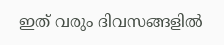ഇത് വരും ദിവസങ്ങളിൽ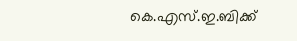കെ.എസ്.ഇ.ബിക്ക്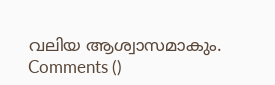വലിയ ആശ്വാസമാകും.
Comments ()